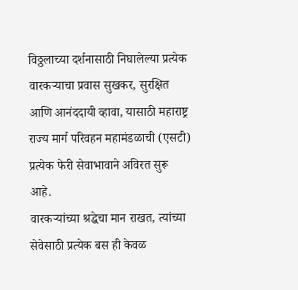विठ्ठलाच्या दर्शनासाठी निघालेल्या प्रत्येक वारकऱ्याचा प्रवास सुखकर, सुरक्षित आणि आनंददायी व्हावा, यासाठी महाराष्ट्र राज्य मार्ग परिवहन महामंडळाची (एसटी) प्रत्येक फेरी सेवाभावाने अविरत सुरू आहे.
वारकऱ्यांच्या श्रद्धेचा मान राखत, त्यांच्या सेवेसाठी प्रत्येक बस ही केवळ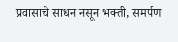प्रवासाचे साधन नसून भक्ती, समर्पण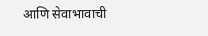आणि सेवाभावाची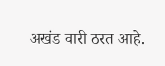अखंड वारी ठरत आहे.